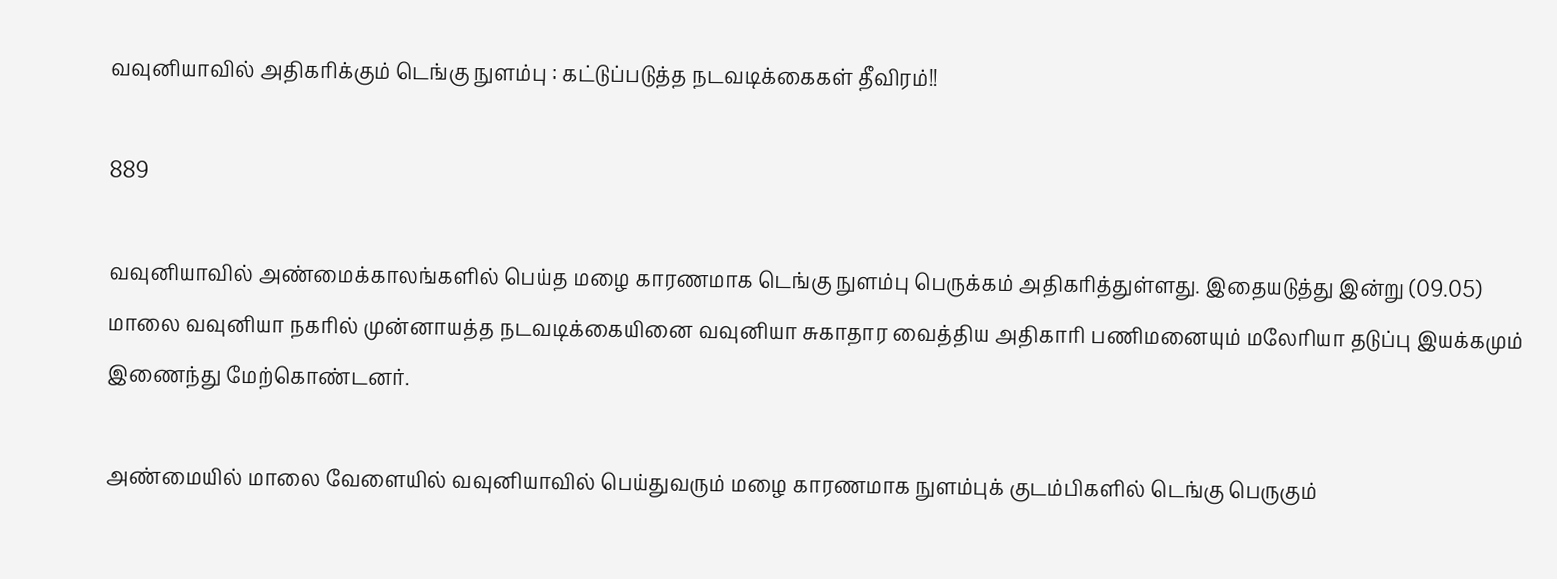வவுனியாவில் அதிகரிக்கும் டெங்கு நுளம்பு : கட்டுப்படுத்த நடவடிக்கைகள் தீவிரம்!!

889

வவுனியாவில் அண்மைக்காலங்களில் பெய்த மழை காரணமாக டெங்கு நுளம்பு பெருக்கம் அதிகரித்துள்ளது. இதையடுத்து இன்று (09.05) மாலை வவுனியா நகரில் முன்னாயத்த நடவடிக்கையினை வவுனியா சுகாதார வைத்திய அதிகாரி பணிமனையும் மலேரியா தடுப்பு இயக்கமும் இணைந்து மேற்கொண்டனர்.

அண்மையில் மாலை வேளையில் வவுனியாவில் பெய்துவரும் மழை காரணமாக நுளம்புக் குடம்பிகளில் டெங்கு பெருகும்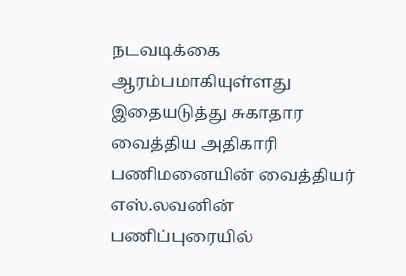நடவடிக்கை ஆரம்பமாகியுள்ளது இதையடுத்து சுகாதார வைத்திய அதிகாரி பணிமனையின் வைத்தியர் எஸ்.லவனின் பணிப்புரையில்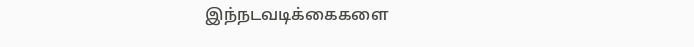இந்நடவடிக்கைகளை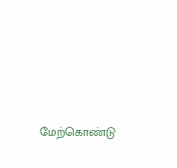மேற்கொண்டு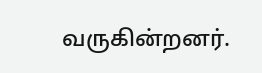வருகின்றனர்.